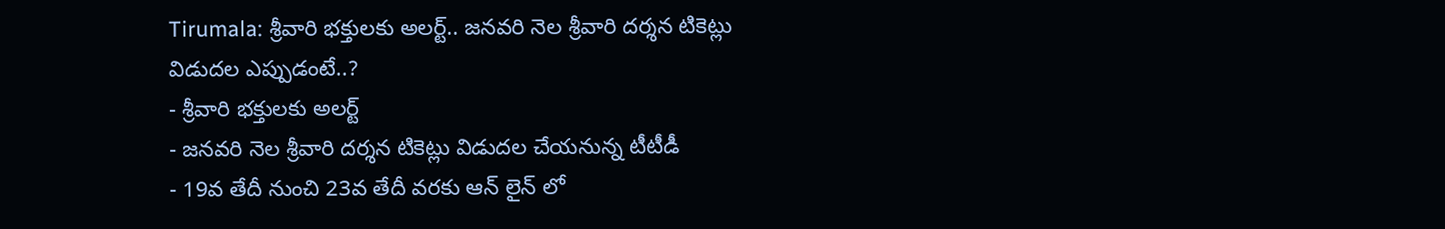Tirumala: శ్రీవారి భక్తులకు అలర్ట్.. జనవరి నెల శ్రీవారి దర్శన టికెట్లు విడుదల ఎప్పుడంటే..?
- శ్రీవారి భక్తులకు అలర్ట్
- జనవరి నెల శ్రీవారి దర్శన టికెట్లు విడుదల చేయనున్న టీటీడీ
- 19వ తేదీ నుంచి 23వ తేదీ వరకు ఆన్ లైన్ లో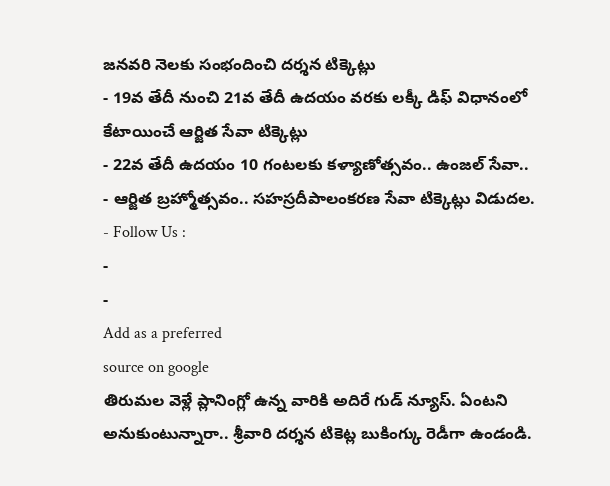జనవరి నెలకు సంభందించి దర్శన టిక్కెట్లు
- 19వ తేదీ నుంచి 21వ తేదీ ఉదయం వరకు లక్కీ డిఫ్ విధానంలో కేటాయించే ఆర్జిత సేవా టిక్కెట్లు
- 22వ తేదీ ఉదయం 10 గంటలకు కళ్యాణోత్సవం.. ఉంజల్ సేవా..
- ఆర్జిత బ్రహ్మోత్సవం.. సహస్రదీపాలంకరణ సేవా టిక్కెట్లు విడుదల.
- Follow Us :
-
-
Add as a preferred
source on google
తిరుమల వెళ్లే ప్లానింగ్లో ఉన్న వారికి అదిరే గుడ్ న్యూస్. ఏంటని అనుకుంటున్నారా.. శ్రీవారి దర్శన టికెట్ల బుకింగ్కు రెడీగా ఉండండి.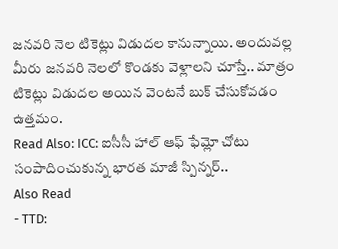జనవరి నెల టికెట్లు విడుదల కానున్నాయి. అందువల్ల మీరు జనవరి నెలలో కొండకు వెళ్లాలని చూస్తే.. మాత్రం టికెట్లు విడుదల అయిన వెంటనే బుక్ చేసుకోవడం ఉత్తమం.
Read Also: ICC: ఐసీసీ హాల్ ఆఫ్ ఫేమ్లో చోటు సంపాదించుకున్న భారత మాజీ స్పిన్నర్..
Also Read
- TTD: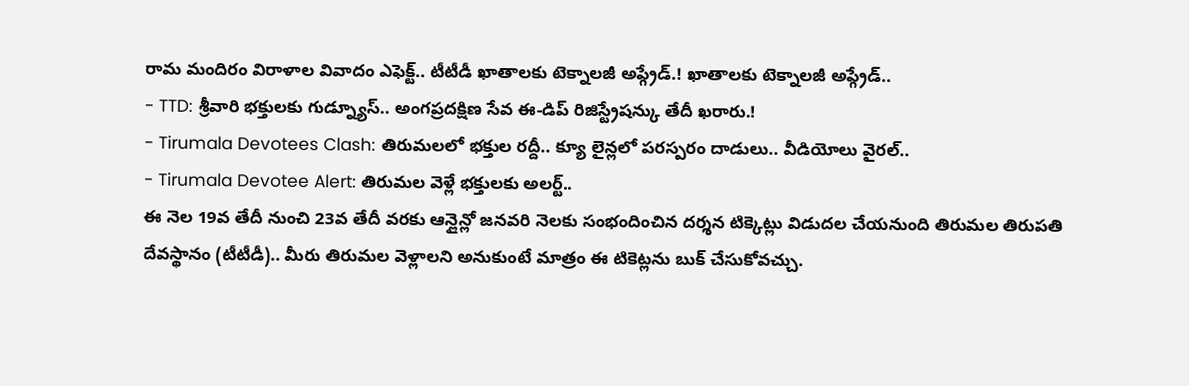రామ మందిరం విరాళాల వివాదం ఎఫెక్ట్.. టీటీడీ ఖాతాలకు టెక్నాలజీ అప్గ్రేడ్.! ఖాతాలకు టెక్నాలజీ అప్గ్రేడ్..
- TTD: శ్రీవారి భక్తులకు గుడ్న్యూస్.. అంగప్రదక్షిణ సేవ ఈ-డిప్ రిజిస్ట్రేషన్కు తేదీ ఖరారు.!
- Tirumala Devotees Clash: తిరుమలలో భక్తుల రద్దీ.. క్యూ లైన్లలో పరస్పరం దాడులు.. వీడియోలు వైరల్..
- Tirumala Devotee Alert: తిరుమల వెళ్లే భక్తులకు అలర్ట్..
ఈ నెల 19వ తేదీ నుంచి 23వ తేదీ వరకు ఆన్లైన్లో జనవరి నెలకు సంభందించిన దర్శన టిక్కెట్లు విడుదల చేయనుంది తిరుమల తిరుపతి దేవస్థానం (టీటీడీ).. మీరు తిరుమల వెళ్లాలని అనుకుంటే మాత్రం ఈ టికెట్లను బుక్ చేసుకోవచ్చు.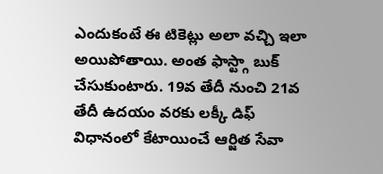ఎందుకంటే ఈ టికెట్లు అలా వచ్చి ఇలా అయిపోతాయి. అంత ఫాస్ట్గా బుక్ చేసుకుంటారు. 19వ తేదీ నుంచి 21వ తేదీ ఉదయం వరకు లక్కీ డిఫ్ విధానంలో కేటాయించే ఆర్జిత సేవా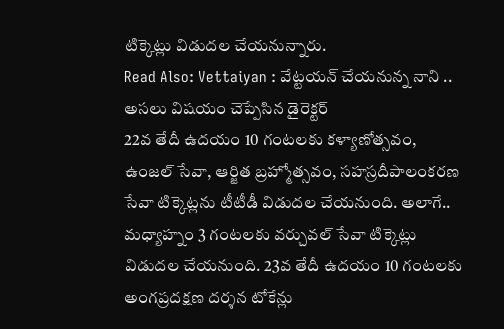టిక్కెట్లు విడుదల చేయనున్నారు.
Read Also: Vettaiyan : వేట్టయన్ చేయనున్న నాని .. అసలు విషయం చెప్పేసిన డైరెక్టర్
22వ తేదీ ఉదయం 10 గంటలకు కళ్యాణోత్సవం, ఉంజల్ సేవా, ఆర్జిత బ్రహ్మోత్సవం, సహస్రదీపాలంకరణ సేవా టిక్కెట్లను టీటీడీ విడుదల చేయనుంది. అలాగే.. మధ్యాహ్నం 3 గంటలకు వర్చువల్ సేవా టిక్కెట్లు విడుదల చేయనుంది. 23వ తేదీ ఉదయం 10 గంటలకు అంగప్రదక్షణ దర్శన టోకేన్లు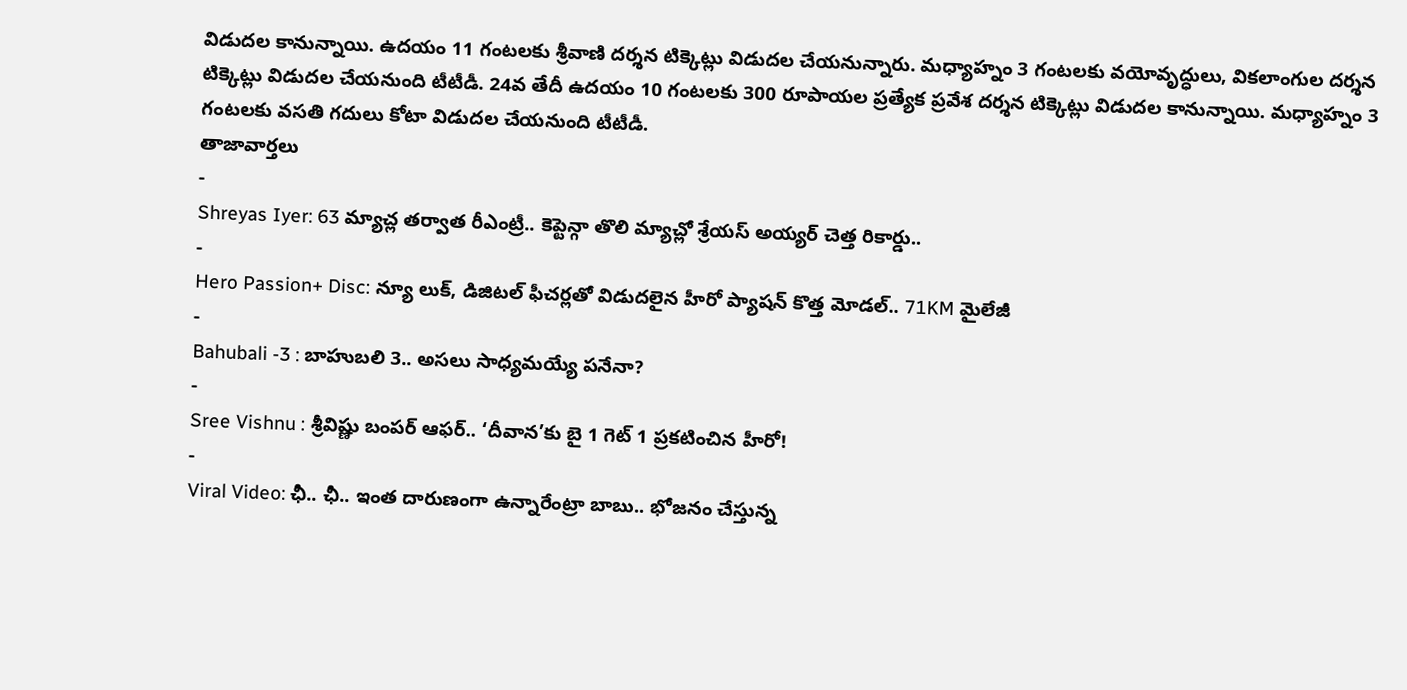విడుదల కానున్నాయి. ఉదయం 11 గంటలకు శ్రీవాణి దర్శన టిక్కెట్లు విడుదల చేయనున్నారు. మధ్యాహ్నం 3 గంటలకు వయోవృద్ధులు, వికలాంగుల దర్శన టిక్కెట్లు విడుదల చేయనుంది టీటీడీ. 24వ తేదీ ఉదయం 10 గంటలకు 300 రూపాయల ప్రత్యేక ప్రవేశ దర్శన టిక్కెట్లు విడుదల కానున్నాయి. మధ్యాహ్నం 3 గంటలకు వసతి గదులు కోటా విడుదల చేయనుంది టీటీడీ.
తాజావార్తలు
-
Shreyas Iyer: 63 మ్యాచ్ల తర్వాత రీఎంట్రీ.. కెప్టెన్గా తొలి మ్యాచ్లో శ్రేయస్ అయ్యర్ చెత్త రికార్డు..
-
Hero Passion+ Disc: న్యూ లుక్, డిజిటల్ ఫీచర్లతో విడుదలైన హీరో ప్యాషన్ కొత్త మోడల్.. 71KM మైలేజీ
-
Bahubali -3 : బాహుబలి 3.. అసలు సాధ్యమయ్యే పనేనా?
-
Sree Vishnu : శ్రీవిష్ణు బంపర్ ఆఫర్.. ‘దీవాన’కు బై 1 గెట్ 1 ప్రకటించిన హీరో!
-
Viral Video: ఛీ.. ఛీ.. ఇంత దారుణంగా ఉన్నారేంట్రా బాబు.. భోజనం చేస్తున్న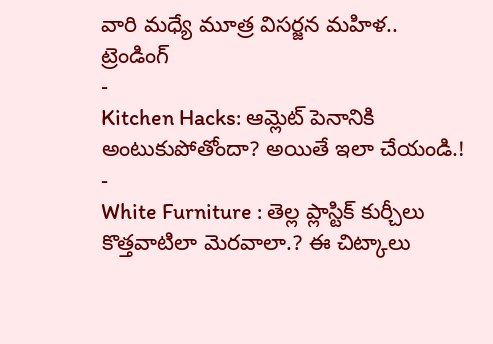వారి మధ్యే మూత్ర విసర్జన మహిళ..
ట్రెండింగ్
-
Kitchen Hacks: ఆమ్లెట్ పెనానికి అంటుకుపోతోందా? అయితే ఇలా చేయండి.!
-
White Furniture : తెల్ల ప్లాస్టిక్ కుర్చీలు కొత్తవాటిలా మెరవాలా.? ఈ చిట్కాలు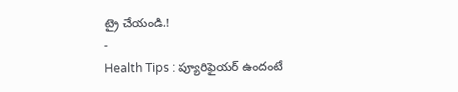ట్రై చేయండి.!
-
Health Tips : ప్యూరిఫైయర్ ఉందంటే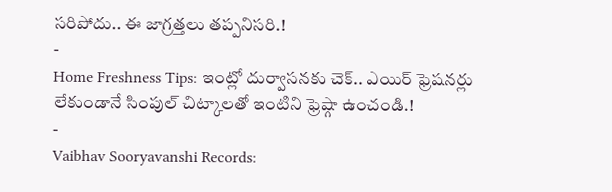సరిపోదు.. ఈ జాగ్రత్తలు తప్పనిసరి.!
-
Home Freshness Tips: ఇంట్లో దుర్వాసనకు చెక్.. ఎయిర్ ఫ్రెషనర్లు లేకుండానే సింపుల్ చిట్కాలతో ఇంటిని ఫ్రెష్గా ఉంచండి.!
-
Vaibhav Sooryavanshi Records: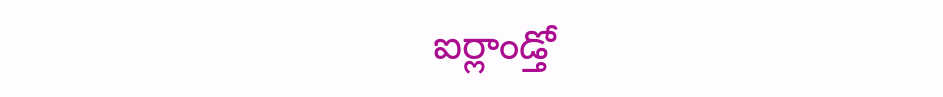ఐర్లాండ్తో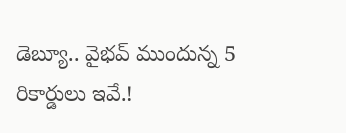డెబ్యూ.. వైభవ్ ముందున్న 5 రికార్డులు ఇవే.!